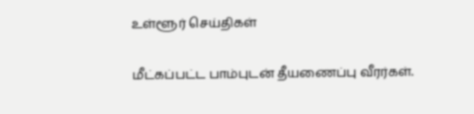உள்ளூர் செய்திகள்

மீட்கப்பட்ட பாம்புடன் தீயணைப்பு வீரர்கள்.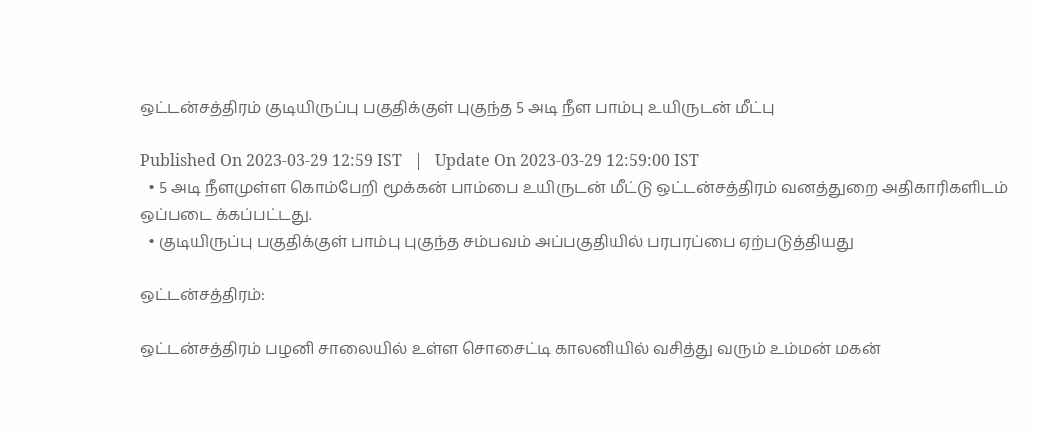ஒட்டன்சத்திரம் குடியிருப்பு பகுதிக்குள் புகுந்த 5 அடி நீள பாம்பு உயிருடன் மீட்பு

Published On 2023-03-29 12:59 IST   |   Update On 2023-03-29 12:59:00 IST
  • 5 அடி நீளமுள்ள கொம்பேறி மூக்கன் பாம்பை உயிருடன் மீட்டு ஒட்டன்சத்திரம் வனத்துறை அதிகாரிகளிடம் ஒப்படை க்கப்பட்டது.
  • குடியிருப்பு பகுதிக்குள் பாம்பு புகுந்த சம்பவம் அப்பகுதியில் பரபரப்பை ஏற்படுத்தியது

ஒட்டன்சத்திரம்:

ஒட்டன்சத்திரம் பழனி சாலையில் உள்ள சொசைட்டி காலனியில் வசித்து வரும் உம்மன் மகன்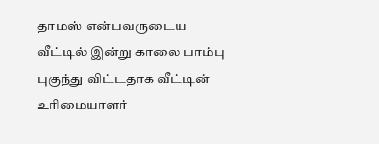தாமஸ் என்பவருடைய வீட்டில் இன்று காலை பாம்பு புகுந்து விட்டதாக வீட்டின் உரிமையாளர்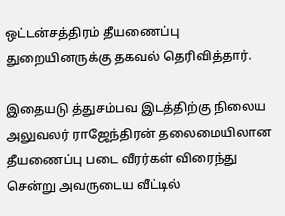ஒட்டன்சத்திரம் தீயணைப்பு துறையினருக்கு தகவல் தெரிவித்தார்.

இதையடு த்துசம்பவ இடத்திற்கு நிலைய அலுவலர் ராஜேந்திரன் தலைமையிலான தீயணைப்பு படை வீரர்கள் விரைந்து சென்று அவருடைய வீட்டில்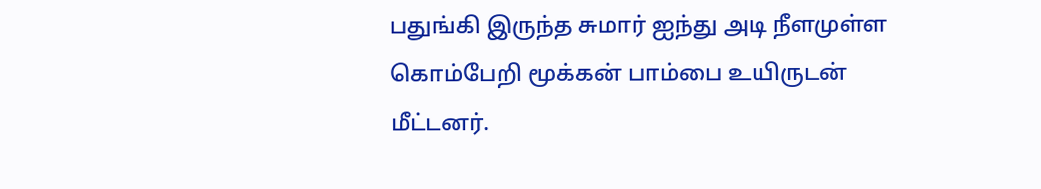பதுங்கி இருந்த சுமார் ஐந்து அடி நீளமுள்ள கொம்பேறி மூக்கன் பாம்பை உயிருடன் மீட்டனர்.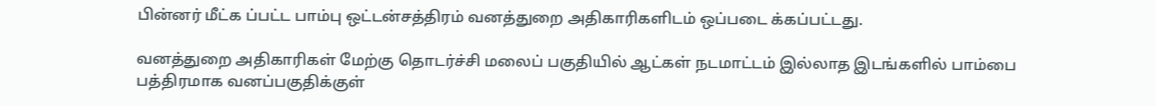பின்னர் மீட்க ப்பட்ட பாம்பு ஒட்டன்சத்திரம் வனத்துறை அதிகாரிகளிடம் ஒப்படை க்கப்பட்டது.

வனத்துறை அதிகாரிகள் மேற்கு தொடர்ச்சி மலைப் பகுதியில் ஆட்கள் நடமாட்டம் இல்லாத இடங்களில் பாம்பை பத்திரமாக வனப்பகுதிக்குள்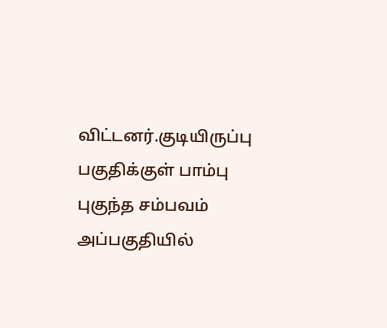விட்டனர்.குடியிருப்பு பகுதிக்குள் பாம்பு புகுந்த சம்பவம் அப்பகுதியில்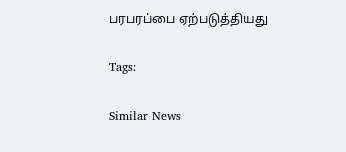பரபரப்பை ஏற்படுத்தியது

Tags:

Similar News